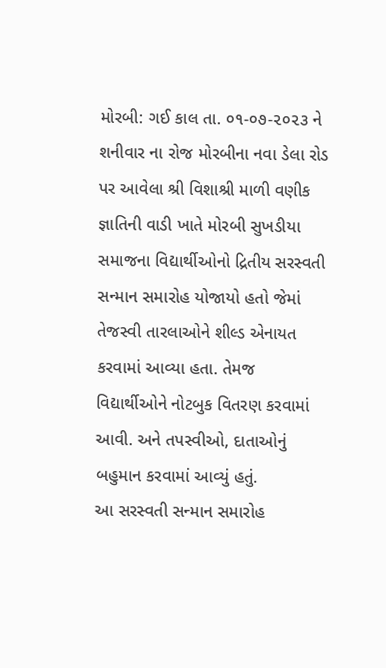મોરબી: ગઈ કાલ તા. ૦૧-૦૭-૨૦૨૩ ને શનીવાર ના રોજ મોરબીના નવા ડેલા રોડ પર આવેલા શ્રી વિશાશ્રી માળી વણીક જ્ઞાતિની વાડી ખાતે મોરબી સુખડીયા સમાજના વિદ્યાર્થીઓનો દ્રિતીય સરસ્વતી સન્માન સમારોહ યોજાયો હતો જેમાં તેજસ્વી તારલાઓને શીલ્ડ એનાયત કરવામાં આવ્યા હતા. તેમજ વિદ્યાર્થીઓને નોટબુક વિતરણ કરવામાં આવી. અને તપસ્વીઓ, દાતાઓનું બહુમાન કરવામાં આવ્યું હતું.
આ સરસ્વતી સન્માન સમારોહ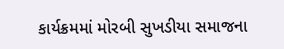કાર્યક્રમમાં મોરબી સુખડીયા સમાજના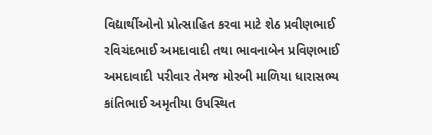વિદ્યાર્થીઓનો પ્રોત્સાહિત કરવા માટે શેઠ પ્રવીણભાઈ રવિચંદભાઈ અમદાવાદી તથા ભાવનાબેન પ્રવિણભાઈ અમદાવાદી પરીવાર તેમજ મોરબી માળિયા ધારાસભ્ય કાંતિભાઈ અમૃતીયા ઉપસ્થિત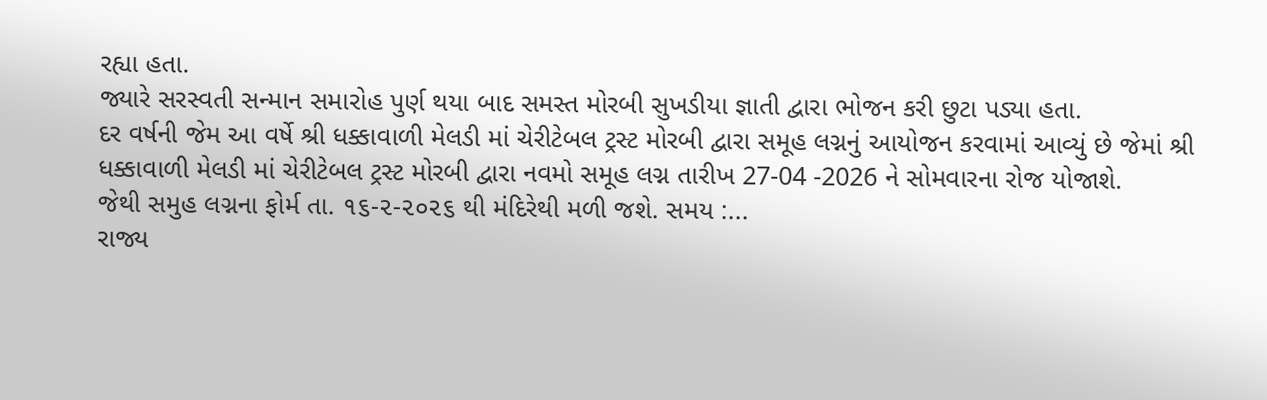રહ્યા હતા.
જ્યારે સરસ્વતી સન્માન સમારોહ પુર્ણ થયા બાદ સમસ્ત મોરબી સુખડીયા જ્ઞાતી દ્વારા ભોજન કરી છુટા પડ્યા હતા.
દર વર્ષની જેમ આ વર્ષે શ્રી ધક્કાવાળી મેલડી માં ચેરીટેબલ ટ્રસ્ટ મોરબી દ્વારા સમૂહ લગ્નનું આયોજન કરવામાં આવ્યું છે જેમાં શ્રી ધક્કાવાળી મેલડી માં ચેરીટેબલ ટ્રસ્ટ મોરબી દ્વારા નવમો સમૂહ લગ્ન તારીખ 27-04 -2026 ને સોમવારના રોજ યોજાશે.
જેથી સમુહ લગ્નના ફોર્મ તા. ૧૬-૨-૨૦૨૬ થી મંદિરેથી મળી જશે. સમય :...
રાજ્ય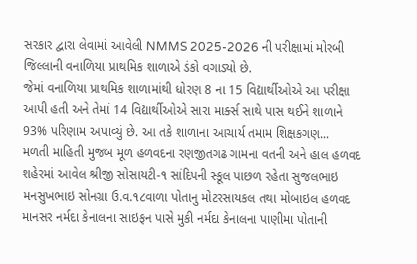સરકાર દ્વારા લેવામાં આવેલી NMMS 2025-2026 ની પરીક્ષામાં મોરબી જિલ્લાની વનાળિયા પ્રાથમિક શાળાએ ડંકો વગાડ્યો છે.
જેમાં વનાળિયા પ્રાથમિક શાળામાંથી ધોરણ 8 ના 15 વિદ્યાર્થીઓએ આ પરીક્ષા આપી હતી અને તેમાં 14 વિદ્યાર્થીઓએ સારા માર્ક્સ સાથે પાસ થઈને શાળાને 93% પરિણામ અપાવ્યું છે. આ તકે શાળાના આચાર્ય તમામ શિક્ષકગણ...
મળતી માહિતી મુજબ મૂળ હળવદના રણજીતગઢ ગામના વતની અને હાલ હળવદ શહેરમાં આવેલ શ્રીજી સોસાયટી-૧ સાંદિપની સ્કૂલ પાછળ રહેતા સુજલભાઇ મનસુખભાઇ સોનગ્રા ઉ.વ.૧૮વાળા પોતાનુ મોટરસાયકલ તથા મોબાઇલ હળવદ માનસર નર્મદા કેનાલના સાઇફન પાસે મુકી નર્મદા કેનાલના પાણીમા પોતાની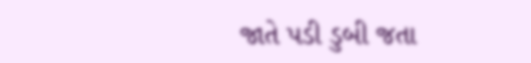જાતે પડી ડુબી જતા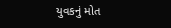યુવકનું મોત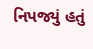નિપજ્યું હતું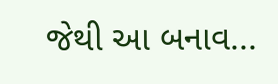જેથી આ બનાવ...